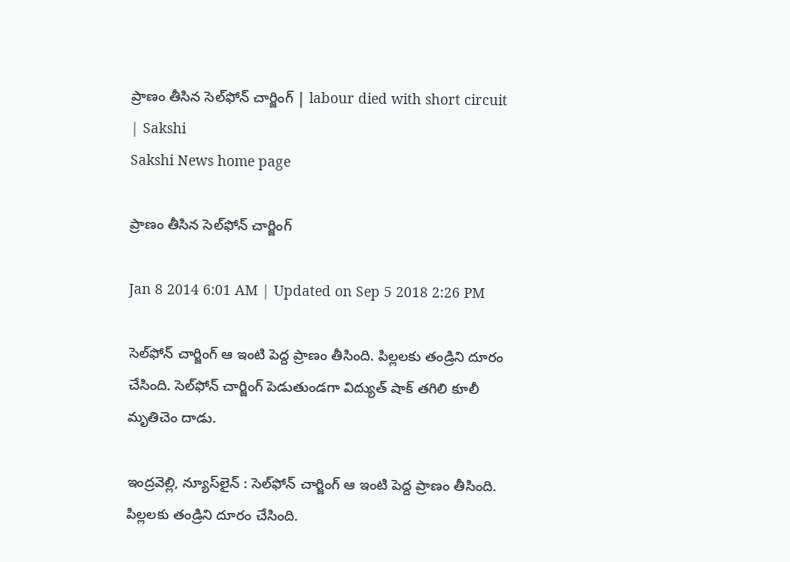ప్రాణం తీసిన సెల్‌ఫోన్ చార్జింగ్ | labour died with short circuit | Sakshi
Sakshi News home page

ప్రాణం తీసిన సెల్‌ఫోన్ చార్జింగ్

Jan 8 2014 6:01 AM | Updated on Sep 5 2018 2:26 PM

సెల్‌ఫోన్ చార్జింగ్ ఆ ఇంటి పెద్ద ప్రాణం తీసింది. పిల్లలకు తండ్రిని దూరం చేసింది. సెల్‌ఫోన్ చార్జింగ్ పెడుతుండగా విద్యుత్ షాక్ తగిలి కూలీ మృతిచెం దాడు.

ఇంద్రవెల్లి, న్యూస్‌లైన్ : సెల్‌ఫోన్ చార్జింగ్ ఆ ఇంటి పెద్ద ప్రాణం తీసింది. పిల్లలకు తండ్రిని దూరం చేసింది.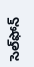సెల్‌ఫోన్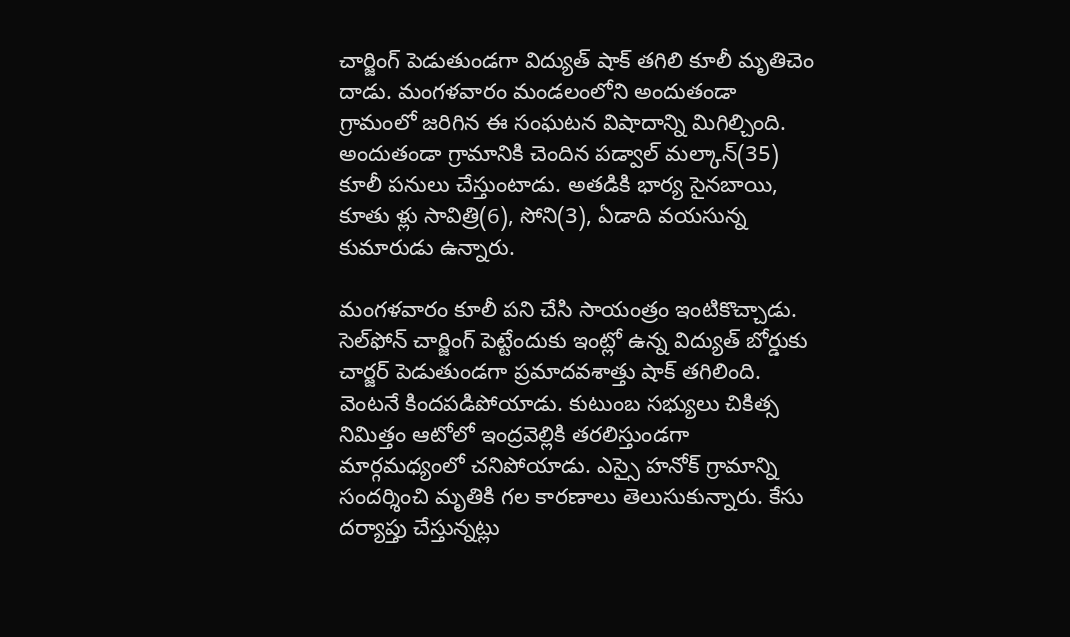చార్జింగ్ పెడుతుండగా విద్యుత్ షాక్ తగిలి కూలీ మృతిచెం దాడు. మంగళవారం మండలంలోని అందుతండా గ్రామంలో జరిగిన ఈ సంఘటన విషాదాన్ని మిగిల్చింది. అందుతండా గ్రామానికి చెందిన పడ్వాల్ మల్కాన్(35) కూలీ పనులు చేస్తుంటాడు. అతడికి భార్య సైనబాయి, కూతు ళ్లు సావిత్రి(6), సోని(3), ఏడాది వయసున్న కుమారుడు ఉన్నారు.

మంగళవారం కూలీ పని చేసి సాయంత్రం ఇంటికొచ్చాడు. సెల్‌ఫోన్ చార్జింగ్ పెట్టేందుకు ఇంట్లో ఉన్న విద్యుత్ బోర్డుకు చార్జర్ పెడుతుండగా ప్రమాదవశాత్తు షాక్ తగిలింది. వెంటనే కిందపడిపోయాడు. కుటుంబ సభ్యులు చికిత్స నిమిత్తం ఆటోలో ఇంద్రవెల్లికి తరలిస్తుండగా మార్గమధ్యంలో చనిపోయాడు. ఎస్సై హనోక్ గ్రామాన్ని సందర్శించి మృతికి గల కారణాలు తెలుసుకున్నారు. కేసు దర్యాప్తు చేస్తున్నట్లు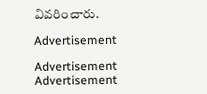వివరించారు.

Advertisement

Advertisement
Advertisement